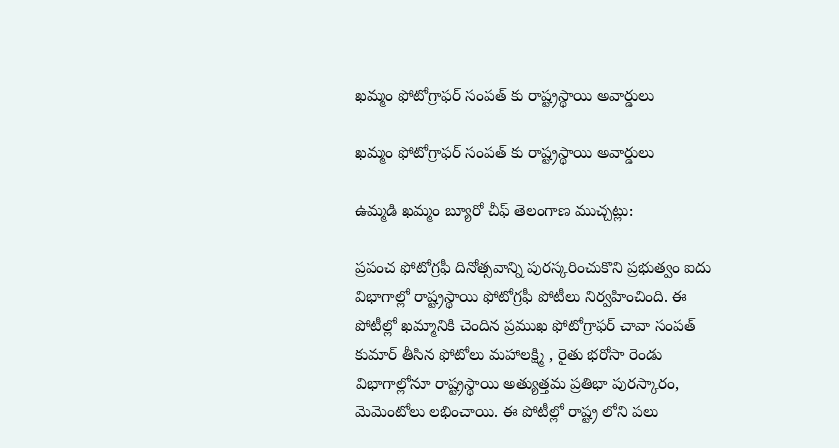ఖమ్మం ఫోటోగ్రాఫర్ సంపత్ కు రాష్ట్రస్థాయి అవార్డులు

ఖమ్మం ఫోటోగ్రాఫర్ సంపత్ కు రాష్ట్రస్థాయి అవార్డులు

ఉమ్మడి ఖమ్మం బ్యూరో చీఫ్ తెలంగాణ ముచ్చట్లు:

ప్రపంచ ఫోటోగ్రఫీ దినోత్సవాన్ని పురస్కరించుకొని ప్రభుత్వం ఐదు విభాగాల్లో రాష్ట్రస్థాయి ఫోటోగ్రఫీ పోటీలు నిర్వహించింది. ఈ పోటీల్లో ఖమ్మానికి చెందిన ప్రముఖ ఫోటోగ్రాఫర్ చావా సంపత్ కుమార్ తీసిన ఫోటోలు మహాలక్ష్మి , రైతు భరోసా రెండు విభాగాల్లోనూ రాష్ట్రస్థాయి అత్యుత్తమ ప్రతిభా పురస్కారం, మెమెంటోలు లభించాయి. ఈ పోటీల్లో రాష్ట్ర లోని పలు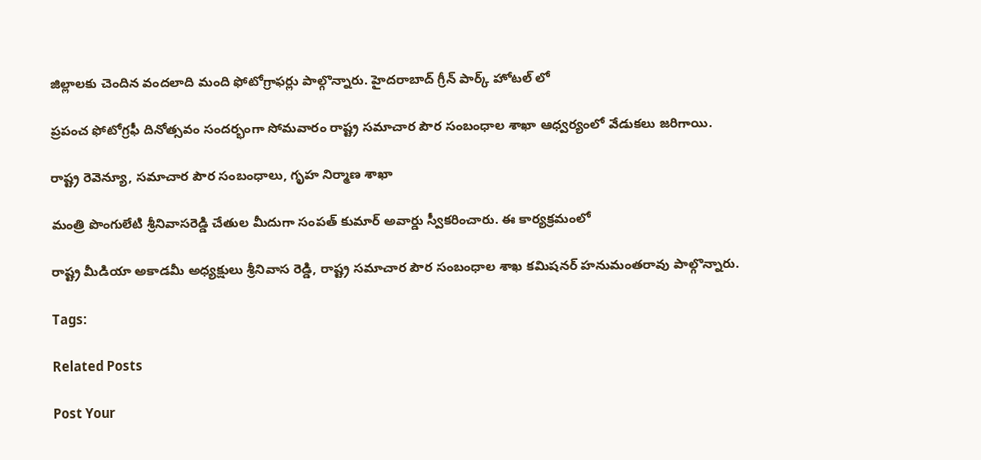జిల్లాలకు చెందిన వందలాది మంది ఫోటోగ్రాఫర్లు పాల్గొన్నారు. హైదరాబాద్ గ్రీన్ పార్క్ హోటల్ లో

ప్రపంచ ఫోటోగ్రఫీ దినోత్సవం సందర్భంగా సోమవారం రాష్ట్ర సమాచార పౌర సంబంధాల శాఖా ఆధ్వర్యంలో వేడుకలు జరిగాయి.

రాష్ట్ర రెవెన్యూ, సమాచార పౌర సంబంధాలు, గృహ నిర్మాణ శాఖా

మంత్రి పొంగులేటి శ్రీనివాసరెడ్డి చేతుల మీదుగా సంపత్ కుమార్ అవార్డు స్వీకరించారు. ఈ కార్యక్రమంలో

రాష్ట్ర మీడియా అకాడమీ అధ్యక్షులు శ్రీనివాస రెడ్డి, రాష్ట్ర సమాచార పౌర సంబంధాల శాఖ కమిషనర్ హనుమంతరావు పాల్గొన్నారు.

Tags:

Related Posts

Post Your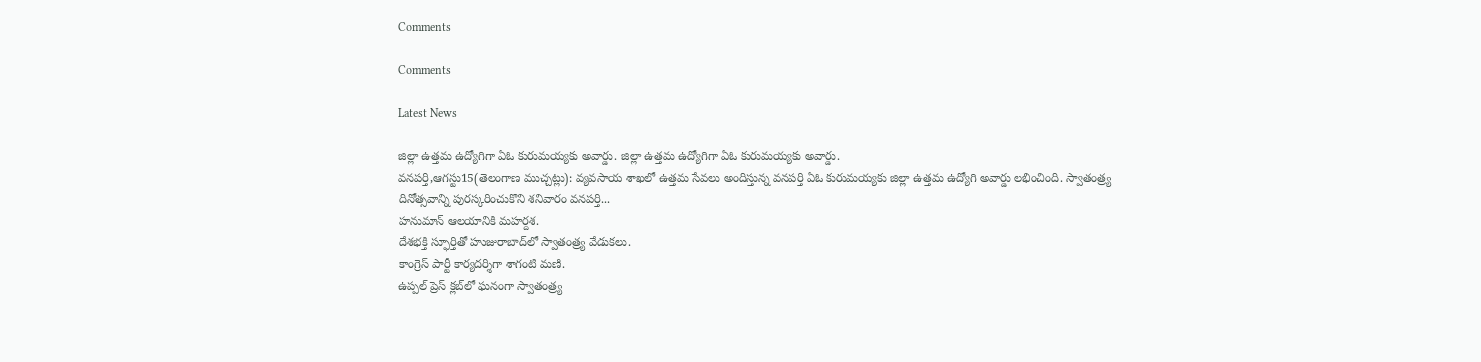Comments

Comments

Latest News

జిల్లా ఉత్తమ ఉద్యోగిగా ఏఓ కురుమయ్యకు అవార్డు. జిల్లా ఉత్తమ ఉద్యోగిగా ఏఓ కురుమయ్యకు అవార్డు.
వనపర్తి,ఆగస్టు15(తెలంగాణ ముచ్చట్లు): వ్యవసాయ శాఖలో ఉత్తమ సేవలు అందిస్తున్న వనపర్తి ఏఓ కురుమయ్యకు జిల్లా ఉత్తమ ఉద్యోగి అవార్డు లభించింది. స్వాతంత్ర్య దినోత్సవాన్ని పురస్కరించుకొని శనివారం వనపర్తి...
హనుమాన్ ఆలయానికి మహర్దశ.
దేశభక్తి స్ఫూర్తితో హుజురాబాద్‌లో స్వాతంత్ర్య వేడుకలు.
కాంగ్రెస్ పార్టీ కార్యదర్శిగా శాగంటి మణి.
ఉప్పల్ ప్రెస్ క్లబ్‌లో ఘనంగా స్వాతంత్ర్య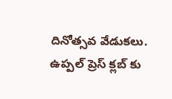దినోత్సవ వేడుకలు.
ఉప్పల్ ప్రెస్ క్లబ్‌ కు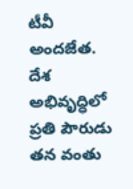టీవీ అందజేత.
దేశ అభివృద్ధిలో ప్రతి పౌరుడు తన వంతు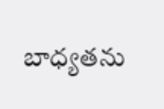బాధ్యతను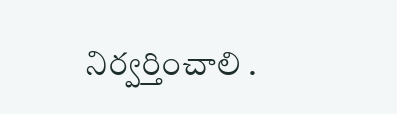నిర్వర్తించాలి .